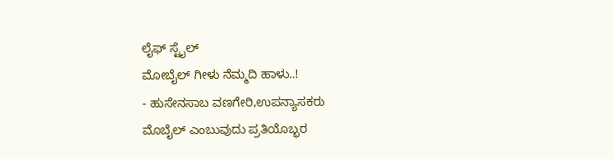ಲೈಫ್ ಸ್ಟೈಲ್
ಮೋಬೈಲ್ ಗೀಳು ನೆಮ್ಮದಿ ಹಾಳು..!
- ಹುಸೇನಸಾಬ ವಣಗೇರಿ,ಉಪನ್ಯಾಸಕರು
ಮೊಬೈಲ್ ಎಂಬುವುದು ಪ್ರತಿಯೊಬ್ಭರ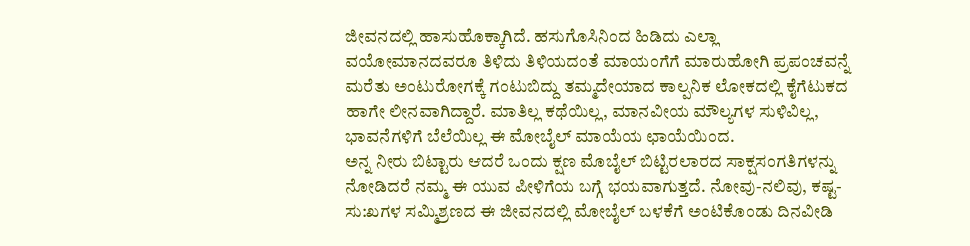ಜೀವನದಲ್ಲಿ ಹಾಸುಹೊಕ್ಕಾಗಿದೆ. ಹಸುಗೊಸಿನಿಂದ ಹಿಡಿದು ಎಲ್ಲಾ ವಯೋಮಾನದವರೂ ತಿಳಿದು ತಿಳಿಯದಂತೆ ಮಾಯಂಗೆಗೆ ಮಾರುಹೋಗಿ ಪ್ರಪಂಚವನ್ನೆ ಮರೆತು ಅಂಟುರೋಗಕ್ಕೆ ಗಂಟುಬಿದ್ದು ತಮ್ಮದೇಯಾದ ಕಾಲ್ಪನಿಕ ಲೋಕದಲ್ಲಿ ಕೈಗೆಟುಕದ ಹಾಗೇ ಲೀನವಾಗಿದ್ದಾರೆ. ಮಾತಿಲ್ಲ ಕಥೆಯಿಲ್ಲ, ಮಾನವೀಯ ಮೌಲ್ಯಗಳ ಸುಳಿವಿಲ್ಲ, ಭಾವನೆಗಳಿಗೆ ಬೆಲೆಯಿಲ್ಲ ಈ ಮೋಬೈಲ್ ಮಾಯೆಯ ಛಾಯೆಯಿಂದ.
ಅನ್ನ ನೀರು ಬಿಟ್ಟಾರು ಆದರೆ ಒಂದು ಕ್ಷಣ ಮೊಬೈಲ್ ಬಿಟ್ಟಿರಲಾರದ ಸಾಕ್ಷಸಂಗತಿಗಳನ್ನು ನೋಡಿದರೆ ನಮ್ಮ ಈ ಯುವ ಪೀಳಿಗೆಯ ಬಗ್ಗೆ ಭಯವಾಗುತ್ತದೆ. ನೋವು-ನಲಿವು, ಕಷ್ಟ-ಸು:ಖಗಳ ಸಮ್ಮಿಶ್ರಣದ ಈ ಜೀವನದಲ್ಲಿ ಮೋಬೈಲ್ ಬಳಕೆಗೆ ಅಂಟಿಕೊಂಡು ದಿನವೀಡಿ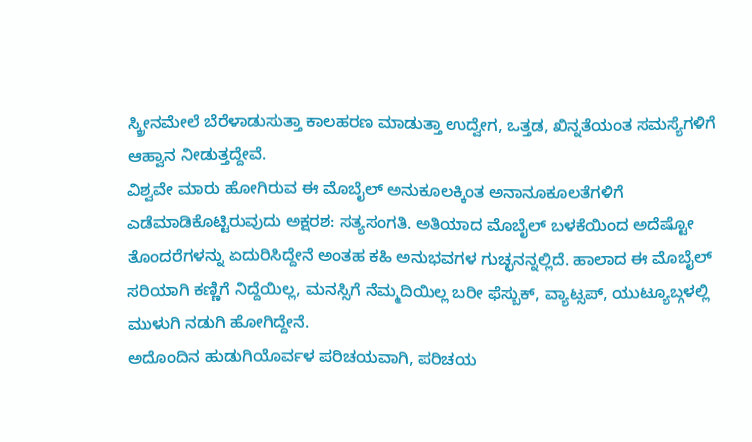ಸ್ಕ್ರೀನಮೇಲೆ ಬೆರೆಳಾಡುಸುತ್ತಾ ಕಾಲಹರಣ ಮಾಡುತ್ತಾ ಉದ್ವೇಗ, ಒತ್ತಡ, ಖಿನ್ನತೆಯಂತ ಸಮಸ್ಯೆಗಳಿಗೆ ಆಹ್ವಾನ ನೀಡುತ್ತದ್ದೇವೆ.
ವಿಶ್ವವೇ ಮಾರು ಹೋಗಿರುವ ಈ ಮೊಬೈಲ್ ಅನುಕೂಲಕ್ಕಿಂತ ಅನಾನೂಕೂಲತೆಗಳಿಗೆ ಎಡೆಮಾಡಿಕೊಟ್ಟಿರುವುದು ಅಕ್ಷರಶ: ಸತ್ಯಸಂಗತಿ. ಅತಿಯಾದ ಮೊಬೈಲ್ ಬಳಕೆಯಿಂದ ಅದೆಷ್ಟೋ ತೊಂದರೆಗಳನ್ನು ಏದುರಿಸಿದ್ದೇನೆ ಅಂತಹ ಕಹಿ ಅನುಭವಗಳ ಗುಚ್ಛನನ್ನಲ್ಲಿದೆ. ಹಾಲಾದ ಈ ಮೊಬೈಲ್ ಸರಿಯಾಗಿ ಕಣ್ಣಿಗೆ ನಿದ್ದೆಯಿಲ್ಲ, ಮನಸ್ಸಿಗೆ ನೆಮ್ಮದಿಯಿಲ್ಲ ಬರೀ ಫೆಸ್ಬುಕ್, ವ್ಯಾಟ್ಸಪ್, ಯುಟ್ಯೂಬ್ಗಳಲ್ಲಿ ಮುಳುಗಿ ನಡುಗಿ ಹೋಗಿದ್ದೇನೆ.
ಅದೊಂದಿನ ಹುಡುಗಿಯೊರ್ವಳ ಪರಿಚಯವಾಗಿ, ಪರಿಚಯ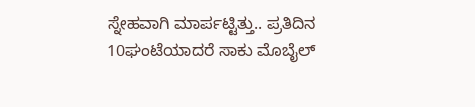ಸ್ನೇಹವಾಗಿ ಮಾರ್ಪಟ್ಟಿತ್ತು.. ಪ್ರತಿದಿನ 10ಘಂಟೆಯಾದರೆ ಸಾಕು ಮೊಬೈಲ್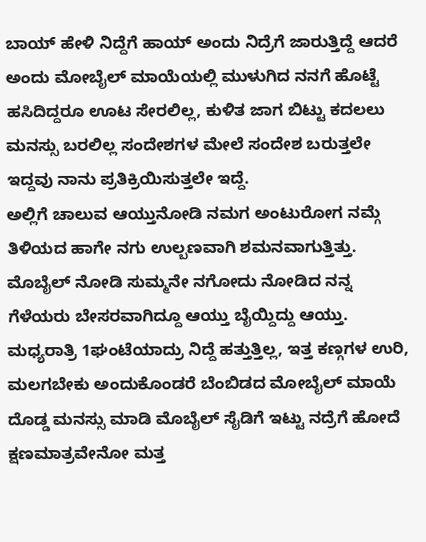ಬಾಯ್ ಹೇಳಿ ನಿದ್ದೆಗೆ ಹಾಯ್ ಅಂದು ನಿದ್ರೆಗೆ ಜಾರುತ್ತಿದ್ದೆ ಆದರೆ ಅಂದು ಮೋಬೈಲ್ ಮಾಯೆಯಲ್ಲಿ ಮುಳುಗಿದ ನನಗೆ ಹೊಟ್ಟೆ ಹಸಿದಿದ್ದರೂ ಊಟ ಸೇರಲಿಲ್ಲ, ಕುಳಿತ ಜಾಗ ಬಿಟ್ಟು ಕದಲಲು ಮನಸ್ಸು ಬರಲಿಲ್ಲ ಸಂದೇಶಗಳ ಮೇಲೆ ಸಂದೇಶ ಬರುತ್ತಲೇ ಇದ್ದವು ನಾನು ಪ್ರತಿಕ್ರಿಯಿಸುತ್ತಲೇ ಇದ್ದೆ.
ಅಲ್ಲಿಗೆ ಚಾಲುವ ಆಯ್ತುನೋಡಿ ನಮಗ ಅಂಟುರೋಗ ನಮ್ಗೆ ತಿಳಿಯದ ಹಾಗೇ ನಗು ಉಲ್ಬಣವಾಗಿ ಶಮನವಾಗುತ್ತಿತ್ತು. ಮೊಬೈಲ್ ನೋಡಿ ಸುಮ್ಮನೇ ನಗೋದು ನೋಡಿದ ನನ್ನ ಗೆಳೆಯರು ಬೇಸರವಾಗಿದ್ದೂ ಆಯ್ತು ಬೈಯ್ದಿದ್ದು ಆಯ್ತು. ಮಧ್ಯರಾತ್ರಿ 1ಘಂಟೆಯಾದ್ರು ನಿದ್ದೆ ಹತ್ತುತ್ತಿಲ್ಲ, ಇತ್ತ ಕಣ್ಗಗಳ ಉರಿ, ಮಲಗಬೇಕು ಅಂದುಕೊಂಡರೆ ಬೆಂಬಿಡದ ಮೋಬೈಲ್ ಮಾಯೆ ದೊಡ್ಡ ಮನಸ್ಸು ಮಾಡಿ ಮೊಬೈಲ್ ಸೈಡಿಗೆ ಇಟ್ಟು ನದ್ರೆಗೆ ಹೋದೆ ಕ್ಷಣಮಾತ್ರವೇನೋ ಮತ್ತ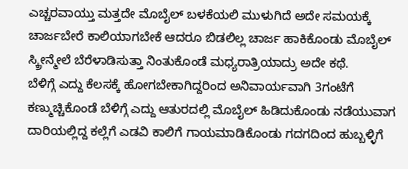ಎಚ್ಚರವಾಯ್ತು ಮತ್ತದೇ ಮೊಬೈಲ್ ಬಳಕೆಯಲಿ ಮುಳುಗಿದೆ ಅದೇ ಸಮಯಕ್ಕೆ ಚಾರ್ಜಬೇರೆ ಕಾಲಿಯಾಗಬೇಕೆ ಆದರೂ ಬಿಡಲಿಲ್ಲ ಚಾರ್ಜ ಹಾಕಿಕೊಂಡು ಮೊಬೈಲ್ ಸ್ಕ್ರೀನ್ಮೇಲೆ ಬೆರೆಳಾಡಿಸುತ್ತಾ ನಿಂತುಕೊಂಡೆ ಮಧ್ಯರಾತ್ರಿಯಾದ್ರು ಅದೇ ಕಥೆ.
ಬೆಳಿಗ್ಗೆ ಎದ್ದು ಕೆಲಸಕ್ಕೆ ಹೋಗಬೇಕಾಗಿದ್ದರಿಂದ ಅನಿವಾರ್ಯವಾಗಿ 3ಗಂಟೆಗೆ ಕಣ್ಮುಚ್ಚಿಕೊಂಡೆ ಬೆಳಿಗ್ಗೆ ಎದ್ದು ಆತುರದಲ್ಲಿ ಮೊಬೈಲ್ ಹಿಡಿದುಕೊಂಡು ನಡೆಯುವಾಗ ದಾರಿಯಲ್ಲಿದ್ದ ಕಲ್ಲೆಗೆ ಎಡವಿ ಕಾಲಿಗೆ ಗಾಯಮಾಡಿಕೊಂಡು ಗದಗದಿಂದ ಹುಬ್ಬಳ್ಳಿಗೆ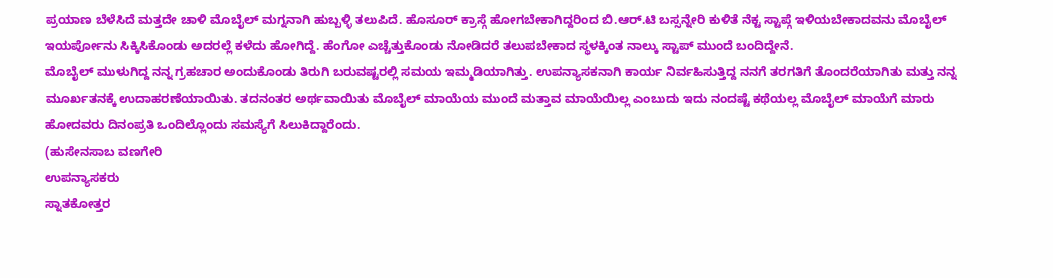ಪ್ರಯಾಣ ಬೆಳೆಸಿದೆ ಮತ್ತದೇ ಚಾಳಿ ಮೊಬೈಲ್ ಮಗ್ನನಾಗಿ ಹುಬ್ಬಳ್ಳಿ ತಲುಪಿದೆ. ಹೊಸೂರ್ ಕ್ರಾಸ್ಗೆ ಹೋಗಬೇಕಾಗಿದ್ದರಿಂದ ಬಿ.ಆರ್.ಟಿ ಬಸ್ಸನ್ನೇರಿ ಕುಳಿತೆ ನೆಕ್ಟ ಸ್ಟಾಪ್ಗೆ ಇಳಿಯಬೇಕಾದವನು ಮೊಬೈಲ್ ಇಯರ್ಪೋನು ಸಿಕ್ಕಿಸಿಕೊಂಡು ಅದರಲ್ಲೆ ಕಳೆದು ಹೋಗಿದ್ದೆ. ಹೆಂಗೋ ಎಚ್ಚೆತ್ತುಕೊಂಡು ನೋಡಿದರೆ ತಲುಪಬೇಕಾದ ಸ್ಥಳಕ್ಕಿಂತ ನಾಲ್ಕು ಸ್ಟಾಪ್ ಮುಂದೆ ಬಂದಿದ್ದೇನೆ.
ಮೊಬೈಲ್ ಮುಳುಗಿದ್ದ ನನ್ನ ಗ್ರಹಚಾರ ಅಂದುಕೊಂಡು ತಿರುಗಿ ಬರುವಷ್ಟರಲ್ಲಿ ಸಮಯ ಇಮ್ಮಡಿಯಾಗಿತ್ತು. ಉಪನ್ಯಾಸಕನಾಗಿ ಕಾರ್ಯ ನಿರ್ವಹಿಸುತ್ತಿದ್ದ ನನಗೆ ತರಗತಿಗೆ ತೊಂದರೆಯಾಗಿತು ಮತ್ತು ನನ್ನ ಮೂರ್ಖತನಕ್ಕೆ ಉದಾಹರಣೆಯಾಯಿತು. ತದನಂತರ ಅರ್ಥವಾಯಿತು ಮೊಬೈಲ್ ಮಾಯೆಯ ಮುಂದೆ ಮತ್ತಾವ ಮಾಯೆಯಿಲ್ಲ ಎಂಬುದು ಇದು ನಂದಷ್ಟೆ ಕಥೆಯಲ್ಲ ಮೊಬೈಲ್ ಮಾಯೆಗೆ ಮಾರು ಹೋದವರು ದಿನಂಪ್ರತಿ ಒಂದಿಲ್ಲೊಂದು ಸಮಸ್ಯೆಗೆ ಸಿಲುಕಿದ್ದಾರೆಂದು.
(ಹುಸೇನಸಾಬ ವಣಗೇರಿ
ಉಪನ್ಯಾಸಕರು
ಸ್ನಾತಕೋತ್ತರ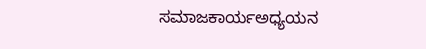ಸಮಾಜಕಾರ್ಯಅಧ್ಯಯನ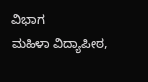ವಿಭಾಗ
ಮಹಿಳಾ ವಿದ್ಯಾಪೀಠ,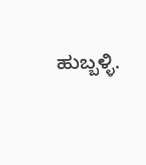ಹುಬ್ಬಳ್ಳಿ.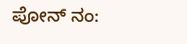ಪೋನ್ ನಂ: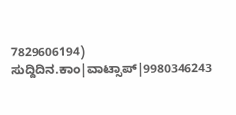7829606194)
ಸುದ್ದಿದಿನ.ಕಾಂ|ವಾಟ್ಸಾಪ್|9980346243